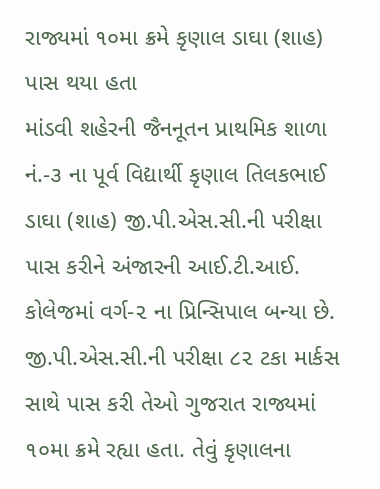રાજ્યમાં ૧૦મા ક્રમે કૃણાલ ડાઘા (શાહ) પાસ થયા હતા
માંડવી શહેરની જૈનનૂતન પ્રાથમિક શાળા નં.-૩ ના પૂર્વ વિદ્યાર્થી કૃણાલ તિલકભાઈ ડાઘા (શાહ) જી.પી.એસ.સી.ની પરીક્ષા પાસ કરીને અંજારની આઈ.ટી.આઈ. કોલેજમાં વર્ગ-૨ ના પ્રિન્સિપાલ બન્યા છે. જી.પી.એસ.સી.ની પરીક્ષા ૮૨ ટકા માર્કસ સાથે પાસ કરી તેઓ ગુજરાત રાજ્યમાં ૧૦મા ક્રમે રહ્યા હતા. તેવું કૃણાલના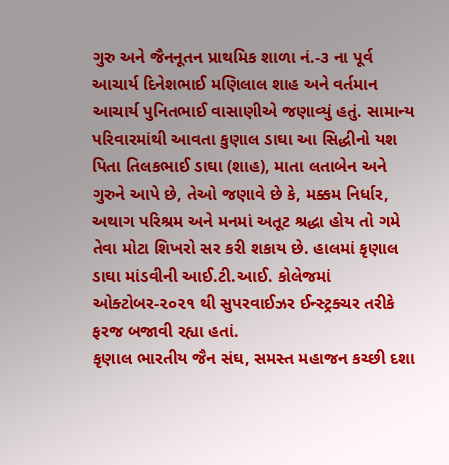ગુરુ અને જૈનનૂતન પ્રાથમિક શાળા નં.-૩ ના પૂર્વ આચાર્ય દિનેશભાઈ મણિલાલ શાહ અને વર્તમાન આચાર્ય પુનિતભાઈ વાસાણીએ જણાવ્યું હતું. સામાન્ય પરિવારમાંથી આવતા કુણાલ ડાઘા આ સિદ્ધીનો યશ પિતા તિલકભાઈ ડાઘા (શાહ), માતા લતાબેન અને ગુરુને આપે છે, તેઓ જણાવે છે કે, મક્કમ નિર્ધાર, અથાગ પરિશ્રમ અને મનમાં અતૂટ શ્રદ્ધા હોય તો ગમે તેવા મોટા શિખરો સર કરી શકાય છે. હાલમાં કૃણાલ ડાઘા માંડવીની આઈ.ટી.આઈ. કોલેજમાં ઓક્ટોબર-૨૦૨૧ થી સુપરવાઈઝર ઈન્સ્ટ્રક્ચર તરીકે ફરજ બજાવી રહ્યા હતાં.
કૃણાલ ભારતીય જૈન સંઘ, સમસ્ત મહાજન કચ્છી દશા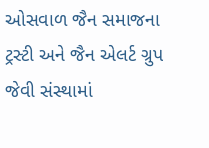ઓસવાળ જૈન સમાજના ટ્રસ્ટી અને જૈન એલર્ટ ગ્રુપ જેવી સંસ્થામાં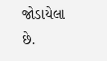જોડાયેલા છે.